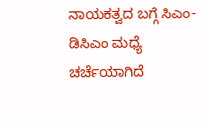ನಾಯಕತ್ವದ ಬಗ್ಗೆ ಸಿಎಂ-ಡಿಸಿಎಂ ಮಧ್ಯೆ ಚರ್ಚೆಯಾಗಿದೆ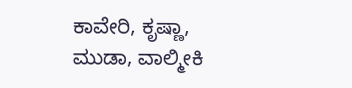ಕಾವೇರಿ, ಕೃಷ್ಣಾ, ಮುಡಾ, ವಾಲ್ಮೀಕಿ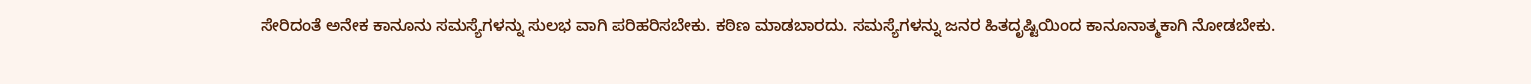ಸೇರಿದಂತೆ ಅನೇಕ ಕಾನೂನು ಸಮಸ್ಯೆಗಳನ್ನು ಸುಲಭ ವಾಗಿ ಪರಿಹರಿಸಬೇಕು. ಕಠಿಣ ಮಾಡಬಾರದು. ಸಮಸ್ಯೆಗಳನ್ನು ಜನರ ಹಿತದೃಷ್ಟಿಯಿಂದ ಕಾನೂನಾತ್ಮಕಾಗಿ ನೋಡಬೇಕು.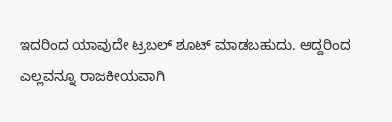ಇದರಿಂದ ಯಾವುದೇ ಟ್ರಬಲ್ ಶೂಟ್ ಮಾಡಬಹುದು. ಆದ್ದರಿಂದ ಎಲ್ಲವನ್ನೂ ರಾಜಕೀಯವಾಗಿ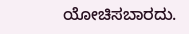ಯೋಚಿಸಬಾರದು.